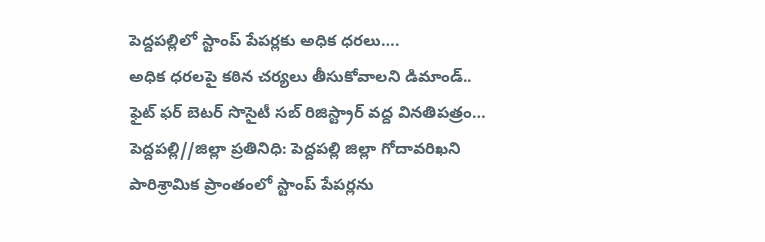పెద్దపల్లిలో స్టాంప్ పేపర్లకు అధిక ధరలు….
అధిక ధరలపై కఠిన చర్యలు తీసుకోవాలని డిమాండ్..
ఫైట్ ఫర్ బెటర్ సొసైటీ సబ్ రిజిస్ట్రార్ వద్ద వినతిపత్రం…
పెద్దపల్లి//జిల్లా ప్రతినిధి: పెద్దపల్లి జిల్లా గోదావరిఖని పారిశ్రామిక ప్రాంతంలో స్టాంప్ పేపర్లను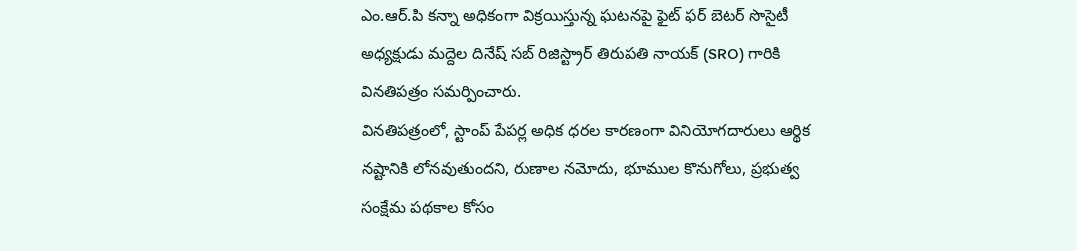ఎం.ఆర్.పి కన్నా అధికంగా విక్రయిస్తున్న ఘటనపై ఫైట్ ఫర్ బెటర్ సొసైటీ అధ్యక్షుడు మద్దెల దినేష్ సబ్ రిజిస్ట్రార్ తిరుపతి నాయక్ (SRO) గారికి వినతిపత్రం సమర్పించారు.
వినతిపత్రంలో, స్టాంప్ పేపర్ల అధిక ధరల కారణంగా వినియోగదారులు ఆర్థిక నష్టానికి లోనవుతుందని, రుణాల నమోదు, భూముల కొనుగోలు, ప్రభుత్వ సంక్షేమ పథకాల కోసం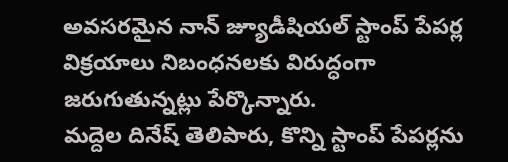అవసరమైన నాన్ జ్యూడీషియల్ స్టాంప్ పేపర్ల విక్రయాలు నిబంధనలకు విరుద్ధంగా జరుగుతున్నట్లు పేర్కొన్నారు.
మద్దెల దినేష్ తెలిపారు, కొన్ని స్టాంప్ పేపర్లను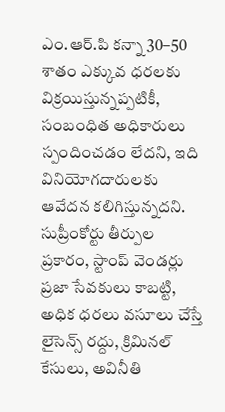ఎం.ఆర్.పి కన్నా 30–50 శాతం ఎక్కువ ధరలకు విక్రయిస్తున్నప్పటికీ, సంబంధిత అధికారులు స్పందించడం లేదని, ఇది వినియోగదారులకు ఆవేదన కలిగిస్తున్నదని. సుప్రీంకోర్టు తీర్పుల ప్రకారం, స్టాంప్ వెండర్లు ప్రజా సేవకులు కాబట్టి, అధిక ధరలు వసూలు చేస్తే లైసెన్స్ రద్దు, క్రిమినల్ కేసులు, అవినీతి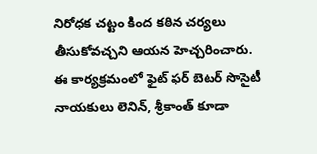నిరోధక చట్టం కింద కఠిన చర్యలు తీసుకోవచ్చని ఆయన హెచ్చరించారు.
ఈ కార్యక్రమంలో ఫైట్ ఫర్ బెటర్ సొసైటీ నాయకులు లెనిన్, శ్రీకాంత్ కూడా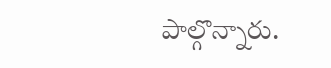పాల్గొన్నారు.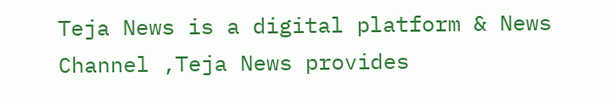Teja News is a digital platform & News Channel ,Teja News provides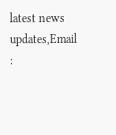latest news updates,Email :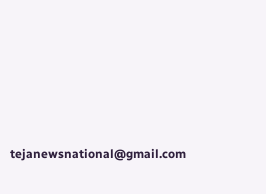tejanewsnational@gmail.com